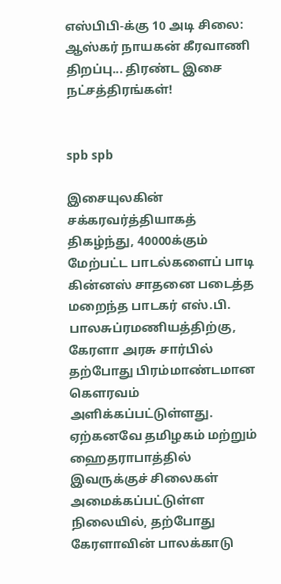எஸ்பிபி-க்கு 10 அடி சிலை: ஆஸ்கர் நாயகன் கீரவாணி திறப்பு... திரண்ட இசை நட்சத்திரங்கள்!


spb spb

இசையுலகின் சக்கரவர்த்தியாகத் திகழ்ந்து, 40000க்கும்  மேற்பட்ட பாடல்களைப் பாடி கின்னஸ் சாதனை படைத்த மறைந்த பாடகர் எஸ்.பி. பாலசுப்ரமணியத்திற்கு, கேரளா அரசு சார்பில் தற்போது பிரம்மாண்டமான கௌரவம் அளிக்கப்பட்டுள்ளது. ஏற்கனவே தமிழகம் மற்றும் ஹைதராபாத்தில் இவருக்குச் சிலைகள் அமைக்கப்பட்டுள்ள நிலையில், தற்போது கேரளாவின் பாலக்காடு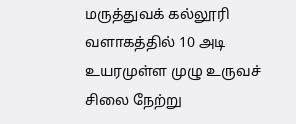மருத்துவக் கல்லூரி வளாகத்தில் 10 அடி உயரமுள்ள முழு உருவச் சிலை நேற்று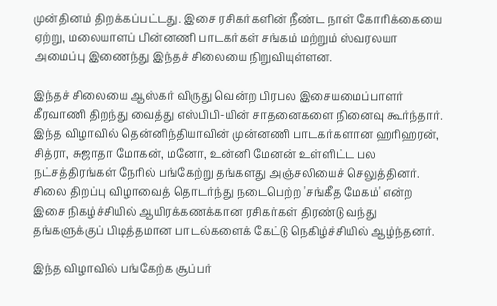முன்தினம் திறக்கப்பட்டது. இசை ரசிகர்களின் நீண்ட நாள் கோரிக்கையை ஏற்று, மலையாளப் பின்னணி பாடகர்கள் சங்கம் மற்றும் ஸ்வரலயா அமைப்பு இணைந்து இந்தச் சிலையை நிறுவியுள்ளன.

இந்தச் சிலையை ஆஸ்கர் விருது வென்ற பிரபல இசையமைப்பாளர் கீரவாணி திறந்து வைத்து எஸ்பிபி-யின் சாதனைகளை நினைவு கூர்ந்தார். இந்த விழாவில் தென்னிந்தியாவின் முன்னணி பாடகர்களான ஹரிஹரன், சித்ரா, சுஜாதா மோகன், மனோ, உன்னி மேனன் உள்ளிட்ட பல நட்சத்திரங்கள் நேரில் பங்கேற்று தங்களது அஞ்சலியைச் செலுத்தினர். சிலை திறப்பு விழாவைத் தொடர்ந்து நடைபெற்ற 'சங்கீத மேகம்' என்ற இசை நிகழ்ச்சியில் ஆயிரக்கணக்கான ரசிகர்கள் திரண்டு வந்து தங்களுக்குப் பிடித்தமான பாடல்களைக் கேட்டு நெகிழ்ச்சியில் ஆழ்ந்தனர்.

இந்த விழாவில் பங்கேற்க சூப்பர்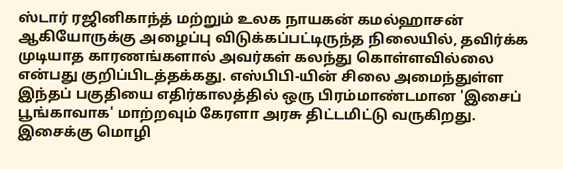ஸ்டார் ரஜினிகாந்த் மற்றும் உலக நாயகன் கமல்ஹாசன் ஆகியோருக்கு அழைப்பு விடுக்கப்பட்டிருந்த நிலையில், தவிர்க்க முடியாத காரணங்களால் அவர்கள் கலந்து கொள்ளவில்லை என்பது குறிப்பிடத்தக்கது. எஸ்பிபி-யின் சிலை அமைந்துள்ள இந்தப் பகுதியை எதிர்காலத்தில் ஒரு பிரம்மாண்டமான 'இசைப் பூங்காவாக' மாற்றவும் கேரளா அரசு திட்டமிட்டு வருகிறது. இசைக்கு மொழி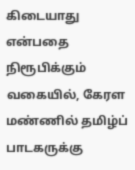கிடையாது என்பதை நிரூபிக்கும் வகையில், கேரள மண்ணில் தமிழ்ப் பாடகருக்கு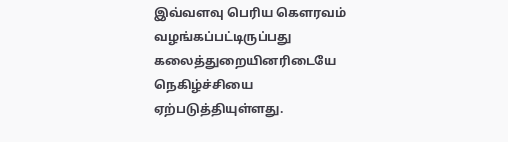இவ்வளவு பெரிய கௌரவம் வழங்கப்பட்டிருப்பது கலைத்துறையினரிடையே நெகிழ்ச்சியை ஏற்படுத்தியுள்ளது.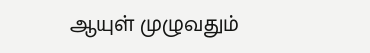ஆயுள் முழுவதும்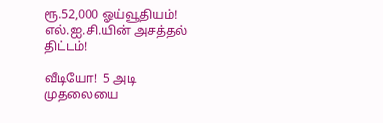ரூ.52,000 ஓய்வூதியம்! எல்.ஐ.சி.யின் அசத்தல் திட்டம்!

வீடியோ!  5 அடி முதலையை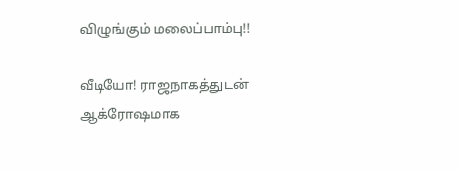விழுங்கும் மலைப்பாம்பு!!

வீடியோ! ராஜநாகத்துடன் ஆக்ரோஷமாக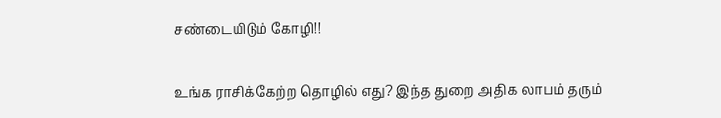சண்டையிடும் கோழி!!

உங்க ராசிக்கேற்ற தொழில் எது? இந்த துறை அதிக லாபம் தரும்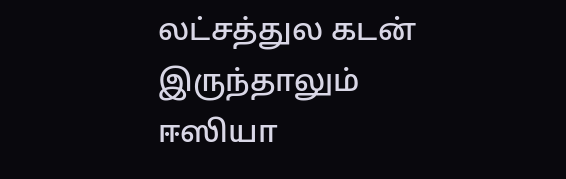லட்சத்துல கடன் இருந்தாலும் ஈஸியா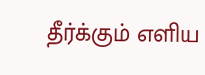தீர்க்கும் எளிய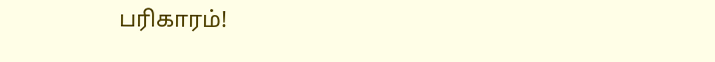பரிகாரம்!